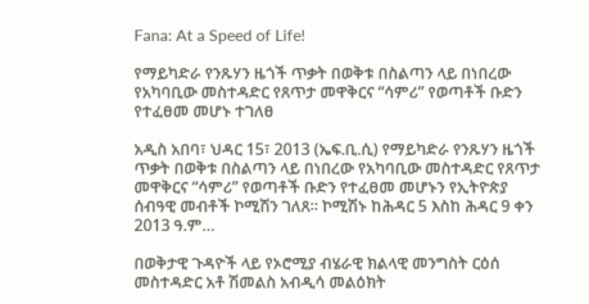Fana: At a Speed of Life!

የማይካድራ የንጹሃን ዜጎች ጥቃት በወቅቱ በስልጣን ላይ በነበረው የአካባቢው መስተዳድር የጸጥታ መዋቅርና “ሳምሪ” የወጣቶች ቡድን የተፈፀመ መሆኑ ተገለፀ

አዲስ አበባ፣ ህዳር 15፣ 2013 (ኤፍ.ቢ.ሲ) የማይካድራ የንጹሃን ዜጎች ጥቃት በወቅቱ በስልጣን ላይ በነበረው የአካባቢው መስተዳድር የጸጥታ መዋቅርና “ሳምሪ” የወጣቶች ቡድን የተፈፀመ መሆኑን የኢትዮጵያ ሰብዓዊ መብቶች ኮሚሽን ገለጸ። ኮሚሽኑ ከሕዳር 5 እስከ ሕዳር 9 ቀን 2013 ዓ.ም…

በወቅታዊ ጉዳዮች ላይ የኦሮሚያ ብሄራዊ ክልላዊ መንግስት ርዕሰ መስተዳድር አቶ ሽመልስ አብዲሳ መልዕክት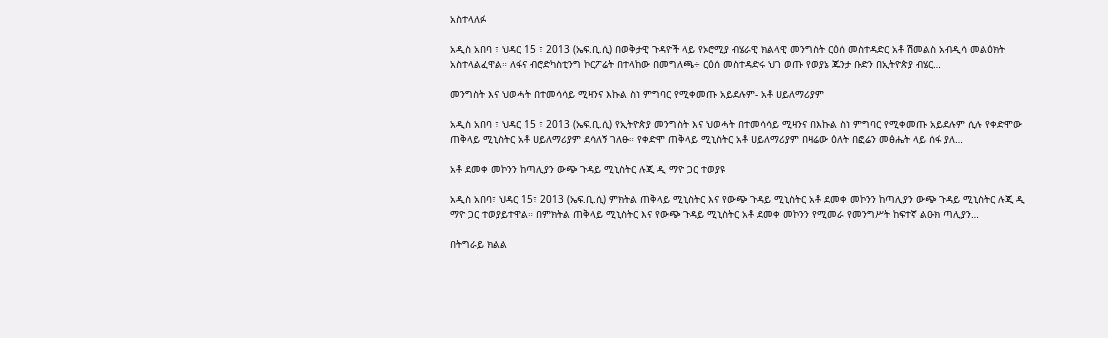አስተላለፉ

አዲስ አበባ ፣ ህዳር 15 ፣ 2013 (ኤፍ.ቢ.ሲ) በወቅታዊ ጉዳዮች ላይ የኦሮሚያ ብሄራዊ ክልላዊ መንግስት ርዕሰ መስተዳድር አቶ ሽመልስ አብዲሳ መልዕክት አስተላልፈዋል። ለፋና ብሮድካስቲንግ ኮርፖሬት በተላከው በመግለጫ÷ ርዕሰ መስተዳድሩ ህገ ወጡ የወያኔ ጁንታ ቡድን በኢትዮጵያ ብሄር…

መንግስት እና ህወሓት በተመሳሳይ ሚዛንና እኩል ስነ ምግባር የሚቀመጡ አይደሉም- አቶ ሀይለማሪያም

አዲስ አበባ ፣ ህዳር 15 ፣ 2013 (ኤፍ.ቢ.ሲ) የኢትዮጵያ መንግስት እና ህወሓት በተመሳሳይ ሚዛንና በእኩል ስነ ምግባር የሚቀመጡ አይደሉም ሲሉ የቀድሞው ጠቅላይ ሚኒስትር አቶ ሀይለማሪያም ደሳለኝ ገለፁ። የቀድሞ ጠቅላይ ሚኒስትር አቶ ሀይለማሪያም በዛሬው ዕለት በፎሬን መፅሔት ላይ ሰፋ ያለ…

አቶ ደመቀ መኮንን ከጣሊያን ውጭ ጉዳይ ሚኒስትር ሉጂ ዲ ማዮ ጋር ተወያዩ

አዲስ አበባ፣ ህዳር 15፣ 2013 (ኤፍ.ቢ.ሲ) ምክትል ጠቅላይ ሚኒስትር እና የውጭ ጉዳይ ሚኒስትር አቶ ደመቀ መኮንን ከጣሊያን ውጭ ጉዳይ ሚኒስትር ሉጂ ዲ ማዮ ጋር ተወያይተዋል። በምክትል ጠቅላይ ሚኒስትር እና የውጭ ጉዳይ ሚኒስትር አቶ ደመቀ መኮንን የሚመራ የመንግሥት ከፍተኛ ልዑክ ጣሊያን…

በትግራይ ክልል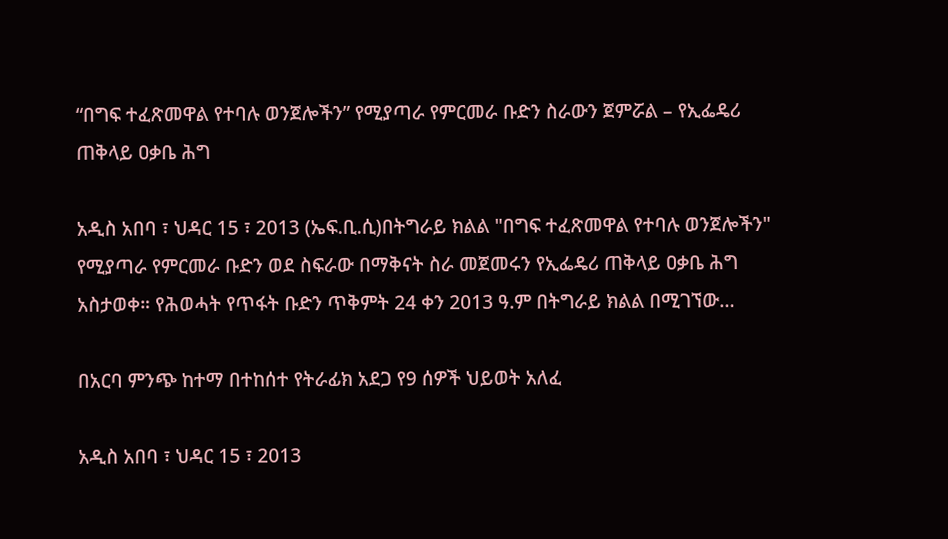“በግፍ ተፈጽመዋል የተባሉ ወንጀሎችን” የሚያጣራ የምርመራ ቡድን ስራውን ጀምሯል – የኢፌዴሪ ጠቅላይ ዐቃቤ ሕግ

አዲስ አበባ ፣ ህዳር 15 ፣ 2013 (ኤፍ.ቢ.ሲ)በትግራይ ክልል "በግፍ ተፈጽመዋል የተባሉ ወንጀሎችን" የሚያጣራ የምርመራ ቡድን ወደ ስፍራው በማቅናት ስራ መጀመሩን የኢፌዴሪ ጠቅላይ ዐቃቤ ሕግ አስታወቀ። የሕወሓት የጥፋት ቡድን ጥቅምት 24 ቀን 2013 ዓ.ም በትግራይ ክልል በሚገኘው…

በአርባ ምንጭ ከተማ በተከሰተ የትራፊክ አደጋ የ9 ሰዎች ህይወት አለፈ

አዲስ አበባ ፣ ህዳር 15 ፣ 2013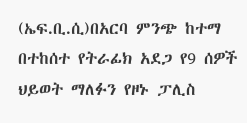(ኤፍ.ቢ.ሲ)በአርባ ምንጭ ከተማ በተከሰተ የትራፊክ አደጋ የ9 ሰዎች ህይወት ማለፉን የዞኑ ፓሊስ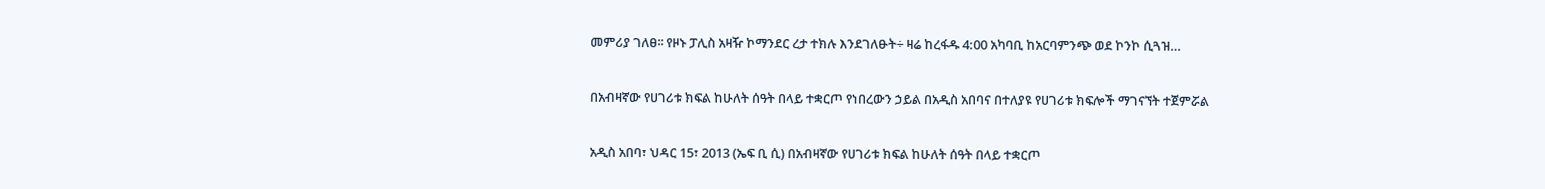መምሪያ ገለፀ፡፡ የዞኑ ፓሊስ አዛዥ ኮማንደር ረታ ተክሉ እንደገለፁት÷ ዛሬ ከረፋዱ 4:00 አካባቢ ከአርባምንጭ ወደ ኮንኮ ሲጓዝ…

በአብዛኛው የሀገሪቱ ክፍል ከሁለት ሰዓት በላይ ተቋርጦ የነበረውን ኃይል በአዲስ አበባና በተለያዩ የሀገሪቱ ክፍሎች ማገናኘት ተጀምሯል

አዲስ አበባ፣ ህዳር 15፣ 2013 (ኤፍ ቢ ሲ) በአብዛኛው የሀገሪቱ ክፍል ከሁለት ሰዓት በላይ ተቋርጦ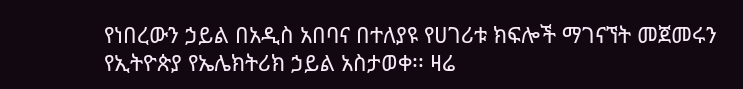የነበረውን ኃይል በአዲስ አበባና በተለያዩ የሀገሪቱ ክፍሎች ማገናኘት መጀመሩን የኢትዮጵያ የኤሌክትሪክ ኃይል አስታወቀ፡፡ ዛሬ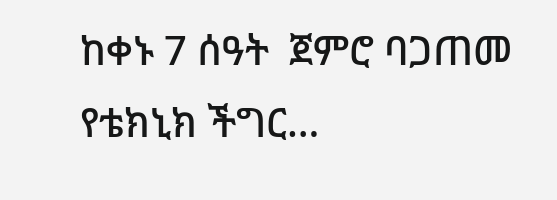ከቀኑ 7 ሰዓት  ጀምሮ ባጋጠመ የቴክኒክ ችግር…